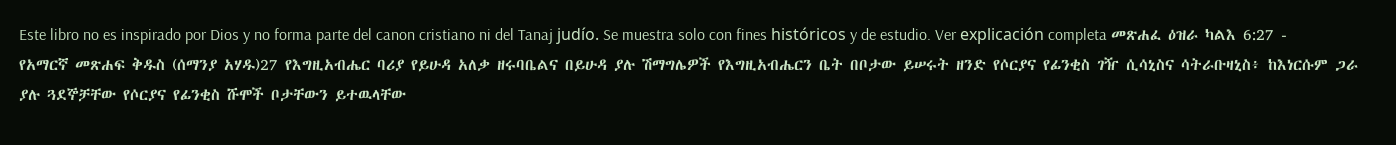Este libro no es inspirado por Dios y no forma parte del canon cristiano ni del Tanaj judío. Se muestra solo con fines históricos y de estudio. Ver explicación completa መጽሐፈ ዕዝራ ካልእ 6:27 - የአማርኛ መጽሐፍ ቅዱስ (ሰማንያ አሃዱ)27 የእግዚአብሔር ባሪያ የይሁዳ አለቃ ዘሩባቤልና በይሁዳ ያሉ ሽማግሌዎች የእግዚአብሔርን ቤት በቦታው ይሠሩት ዘንድ የሶርያና የፊንቂስ ገዥ ሲሳኒስና ሳትራቡዛኒስ፥ ከእነርሱም ጋራ ያሉ ጓደኞቻቸው የሶርያና የፊንቂስ ሹሞች ቦታቸውን ይተዉላቸው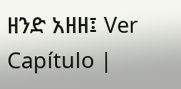ዘንድ አዘዘ፤ Ver Capítulo |